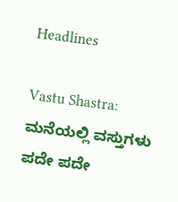Headlines

Vastu Shastra: ಮನೆಯಲ್ಲಿ ವಸ್ತುಗಳು ಪದೇ ಪದೇ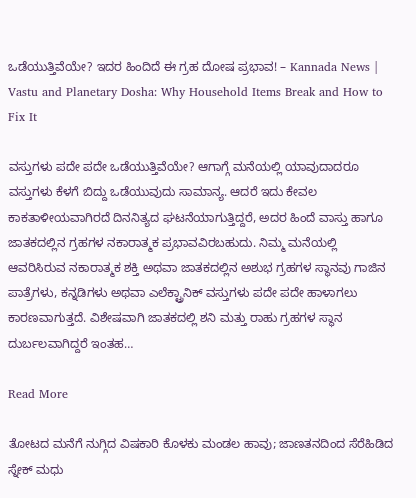ಒಡೆಯುತ್ತಿವೆಯೇ? ಇದರ ಹಿಂದಿದೆ ಈ ಗ್ರಹ ದೋಷ ಪ್ರಭಾವ! – Kannada News | Vastu and Planetary Dosha: Why Household Items Break and How to Fix It

ವಸ್ತುಗಳು ಪದೇ ಪದೇ ಒಡೆಯುತ್ತಿವೆಯೇ? ಆಗಾಗ್ಗೆ ಮನೆಯಲ್ಲಿ ಯಾವುದಾದರೂ ವಸ್ತುಗಳು ಕೆಳಗೆ ಬಿದ್ದು ಒಡೆಯುವುದು ಸಾಮಾನ್ಯ. ಆದರೆ ಇದು ಕೇವಲ ಕಾಕತಾಳೀಯವಾಗಿರದೆ ದಿನನಿತ್ಯದ ಘಟನೆಯಾಗುತ್ತಿದ್ದರೆ, ಅದರ ಹಿಂದೆ ವಾಸ್ತು ಹಾಗೂ ಜಾತಕದಲ್ಲಿನ ಗ್ರಹಗಳ ನಕಾರಾತ್ಮಕ ಪ್ರಭಾವವಿರಬಹುದು. ನಿಮ್ಮ ಮನೆಯಲ್ಲಿ ಆವರಿಸಿರುವ ನಕಾರಾತ್ಮಕ ಶಕ್ತಿ ಅಥವಾ ಜಾತಕದಲ್ಲಿನ ಅಶುಭ ಗ್ರಹಗಳ ಸ್ಥಾನವು ಗಾಜಿನ ಪಾತ್ರೆಗಳು, ಕನ್ನಡಿಗಳು ಅಥವಾ ಎಲೆಕ್ಟ್ರಾನಿಕ್ ವಸ್ತುಗಳು ಪದೇ ಪದೇ ಹಾಳಾಗಲು ಕಾರಣವಾಗುತ್ತದೆ. ವಿಶೇಷವಾಗಿ ಜಾತಕದಲ್ಲಿ ಶನಿ ಮತ್ತು ರಾಹು ಗ್ರಹಗಳ ಸ್ಥಾನ ದುರ್ಬಲವಾಗಿದ್ದರೆ ಇಂತಹ…

Read More

ತೋಟದ ಮನೆಗೆ ನುಗ್ಗಿದ ವಿಷಕಾರಿ ಕೊಳಕು ಮಂಡಲ ಹಾವು; ಜಾಣತನದಿಂದ ಸೆರೆಹಿಡಿದ ಸ್ನೇಕ್ ಮಧು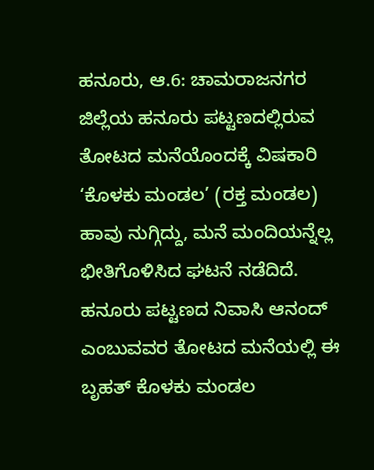ಹನೂರು, ಆ.6: ಚಾಮರಾಜನಗರ ಜಿಲ್ಲೆಯ ಹನೂರು ಪಟ್ಟಣದಲ್ಲಿರುವ ತೋಟದ ಮನೆಯೊಂದಕ್ಕೆ ವಿಷಕಾರಿ ‘ಕೊಳಕು ಮಂಡಲ’ (ರಕ್ತ ಮಂಡಲ) ಹಾವು ನುಗ್ಗಿದ್ದು, ಮನೆ ಮಂದಿಯನ್ನೆಲ್ಲ ಭೀತಿಗೊಳಿಸಿದ ಘಟನೆ ನಡೆದಿದೆ. ಹನೂರು ಪಟ್ಟಣದ ನಿವಾಸಿ ಆನಂದ್ ಎಂಬುವವರ ತೋಟದ ಮನೆಯಲ್ಲಿ ಈ ಬೃಹತ್ ಕೊಳಕು ಮಂಡಲ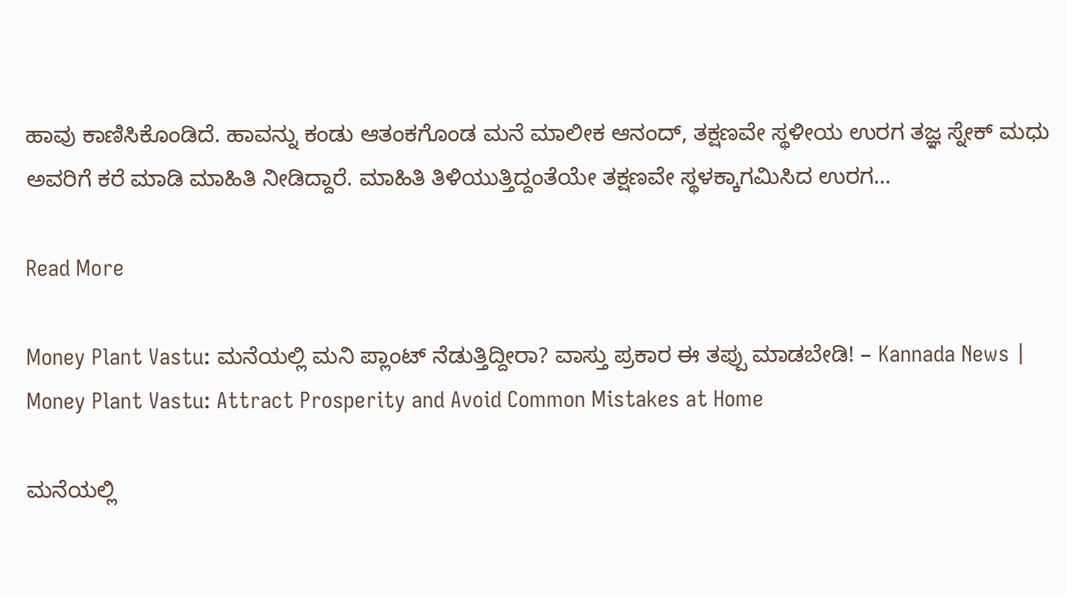ಹಾವು ಕಾಣಿಸಿಕೊಂಡಿದೆ. ಹಾವನ್ನು ಕಂಡು ಆತಂಕಗೊಂಡ ಮನೆ ಮಾಲೀಕ ಆನಂದ್, ತಕ್ಷಣವೇ ಸ್ಥಳೀಯ ಉರಗ ತಜ್ಞ ಸ್ನೇಕ್ ಮಧು ಅವರಿಗೆ ಕರೆ ಮಾಡಿ ಮಾಹಿತಿ ನೀಡಿದ್ದಾರೆ. ಮಾಹಿತಿ ತಿಳಿಯುತ್ತಿದ್ದಂತೆಯೇ ತಕ್ಷಣವೇ ಸ್ಥಳಕ್ಕಾಗಮಿಸಿದ ಉರಗ…

Read More

Money Plant Vastu: ಮನೆಯಲ್ಲಿ ಮನಿ ಪ್ಲಾಂಟ್ ನೆಡುತ್ತಿದ್ದೀರಾ? ವಾಸ್ತು ಪ್ರಕಾರ ಈ ತಪ್ಪು ಮಾಡಬೇಡಿ! – Kannada News | Money Plant Vastu: Attract Prosperity and Avoid Common Mistakes at Home

ಮನೆಯಲ್ಲಿ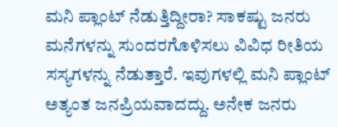ಮನಿ ಪ್ಲಾಂಟ್ ನೆಡುತ್ತಿದ್ದೀರಾ? ಸಾಕಷ್ಟು ಜನರು ಮನೆಗಳನ್ನು ಸುಂದರಗೊಳಿಸಲು ವಿವಿಧ ರೀತಿಯ ಸಸ್ಯಗಳನ್ನು ನೆಡುತ್ತಾರೆ. ಇವುಗಳಲ್ಲಿ ಮನಿ ಪ್ಲಾಂಟ್ ಅತ್ಯಂತ ಜನಪ್ರಿಯವಾದದ್ದು. ಅನೇಕ ಜನರು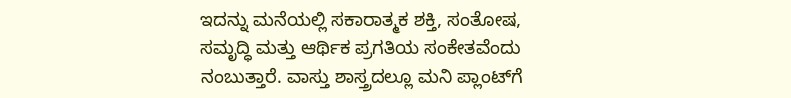ಇದನ್ನು ಮನೆಯಲ್ಲಿ ಸಕಾರಾತ್ಮಕ ಶಕ್ತಿ, ಸಂತೋಷ, ಸಮೃದ್ಧಿ ಮತ್ತು ಆರ್ಥಿಕ ಪ್ರಗತಿಯ ಸಂಕೇತವೆಂದು ನಂಬುತ್ತಾರೆ. ವಾಸ್ತು ಶಾಸ್ತ್ರದಲ್ಲೂ ಮನಿ ಪ್ಲಾಂಟ್‌ಗೆ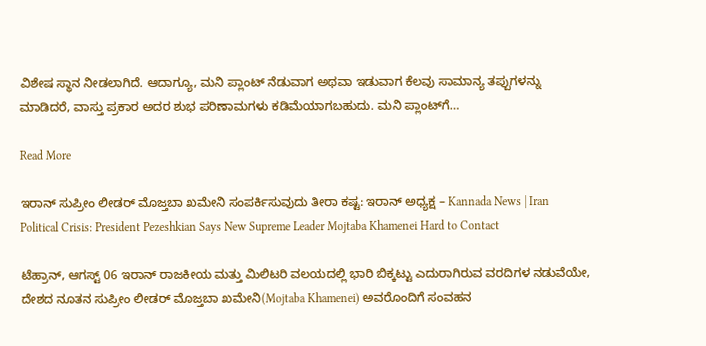ವಿಶೇಷ ಸ್ಥಾನ ನೀಡಲಾಗಿದೆ. ಆದಾಗ್ಯೂ, ಮನಿ ಪ್ಲಾಂಟ್ ನೆಡುವಾಗ ಅಥವಾ ಇಡುವಾಗ ಕೆಲವು ಸಾಮಾನ್ಯ ತಪ್ಪುಗಳನ್ನು ಮಾಡಿದರೆ, ವಾಸ್ತು ಪ್ರಕಾರ ಅದರ ಶುಭ ಪರಿಣಾಮಗಳು ಕಡಿಮೆಯಾಗಬಹುದು. ಮನಿ ಪ್ಲಾಂಟ್‌ಗೆ…

Read More

ಇರಾನ್ ಸುಪ್ರೀಂ ಲೀಡರ್ ಮೊಜ್ತಬಾ ಖಮೇನಿ ಸಂಪರ್ಕಿಸುವುದು ತೀರಾ ಕಷ್ಟ: ಇರಾನ್ ಅಧ್ಯಕ್ಷ – Kannada News | Iran Political Crisis: President Pezeshkian Says New Supreme Leader Mojtaba Khamenei Hard to Contact

ಟೆಹ್ರಾನ್, ಆಗಸ್ಟ್ 06 ಇರಾನ್ ರಾಜಕೀಯ ಮತ್ತು ಮಿಲಿಟರಿ ವಲಯದಲ್ಲಿ ಭಾರಿ ಬಿಕ್ಕಟ್ಟು ಎದುರಾಗಿರುವ ವರದಿಗಳ ನಡುವೆಯೇ, ದೇಶದ ನೂತನ ಸುಪ್ರೀಂ ಲೀಡರ್ ಮೊಜ್ತಬಾ ಖಮೇನಿ(Mojtaba Khamenei) ಅವರೊಂದಿಗೆ ಸಂವಹನ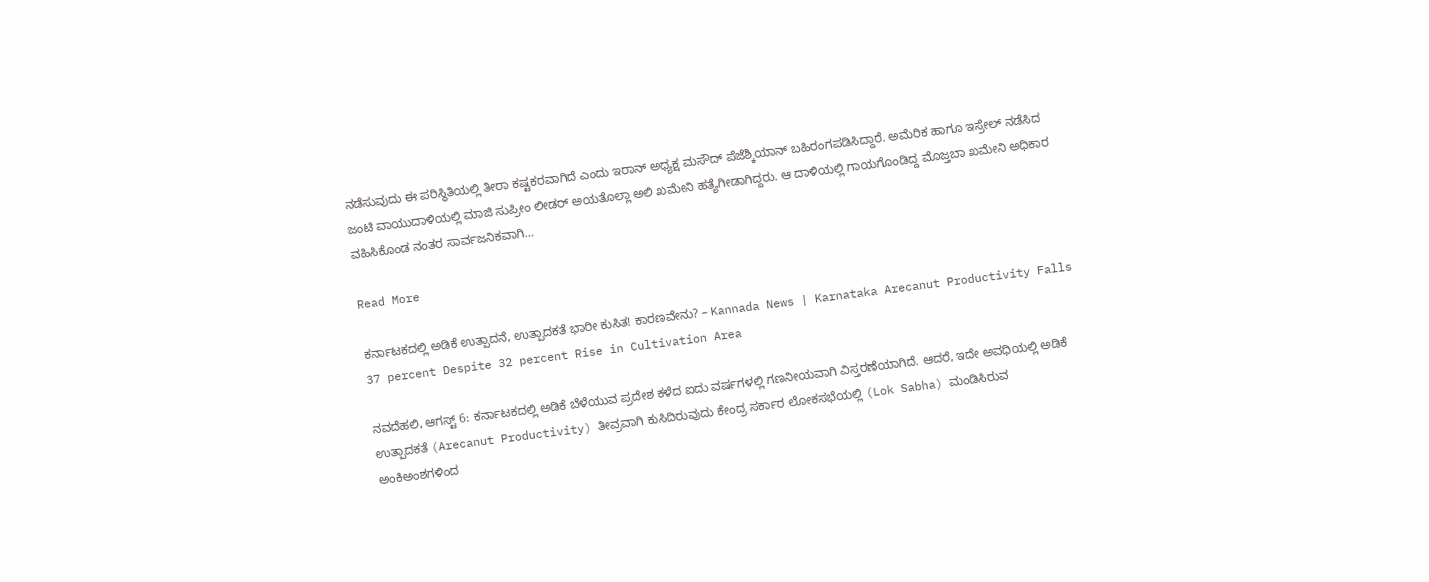ನಡೆಸುವುದು ಈ ಪರಿಸ್ಥಿತಿಯಲ್ಲಿ ತೀರಾ ಕಷ್ಟಕರವಾಗಿದೆ ಎಂದು ಇರಾನ್ ಅಧ್ಯಕ್ಷ ಮಸೌದ್ ಪೆಜೆಶ್ಕಿಯಾನ್ ಬಹಿರಂಗಪಡಿಸಿದ್ದಾರೆ. ಅಮೆರಿಕ ಹಾಗೂ ಇಸ್ರೇಲ್ ನಡೆಸಿದ ಜಂಟಿ ವಾಯುದಾಳಿಯಲ್ಲಿ ಮಾಜಿ ಸುಪ್ರೀಂ ಲೀಡರ್ ಅಯತೊಲ್ಲಾ ಅಲಿ ಖಮೇನಿ ಹತ್ಯೆಗೀಡಾಗಿದ್ದರು. ಆ ದಾಳಿಯಲ್ಲಿ ಗಾಯಗೊಂಡಿದ್ದ ಮೊಜ್ತಬಾ ಖಮೇನಿ ಅಧಿಕಾರ ವಹಿಸಿಕೊಂಡ ನಂತರ ಸಾರ್ವಜನಿಕವಾಗಿ…

Read More

ಕರ್ನಾಟಕದಲ್ಲಿ ಅಡಿಕೆ ಉತ್ಪಾದನೆ, ಉತ್ಪಾದಕತೆ ಭಾರೀ ಕುಸಿತ! ಕಾರಣವೇನು? – Kannada News | Karnataka Arecanut Productivity Falls 37 percent Despite 32 percent Rise in Cultivation Area

ನವದೆಹಲಿ, ಆಗಸ್ಟ್ 6: ಕರ್ನಾಟಕದಲ್ಲಿ ಅಡಿಕೆ ಬೆಳೆಯುವ ಪ್ರದೇಶ ಕಳೆದ ಐದು ವರ್ಷಗಳಲ್ಲಿ ಗಣನೀಯವಾಗಿ ವಿಸ್ತರಣೆಯಾಗಿದೆ. ಆದರೆ, ಇದೇ ಅವಧಿಯಲ್ಲಿ ಅಡಿಕೆ ಉತ್ಪಾದಕತೆ (Arecanut Productivity) ತೀವ್ರವಾಗಿ ಕುಸಿದಿರುವುದು ಕೇಂದ್ರ ಸರ್ಕಾರ ಲೋಕಸಭೆಯಲ್ಲಿ (Lok Sabha) ಮಂಡಿಸಿರುವ ಅಂಕಿಅಂಶಗಳಿಂದ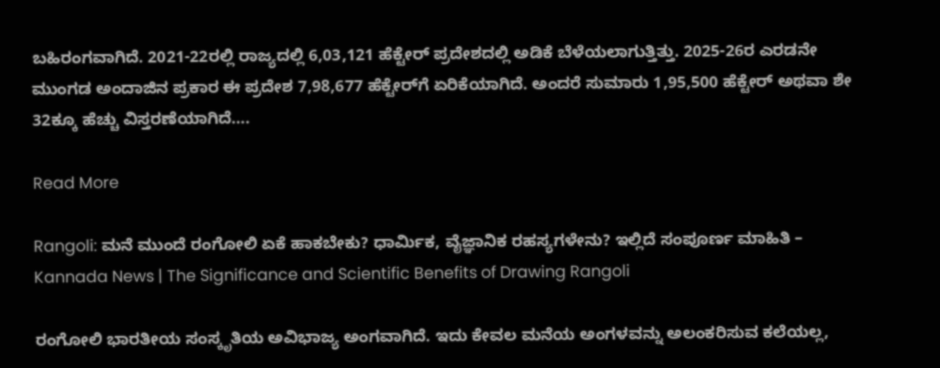ಬಹಿರಂಗವಾಗಿದೆ. 2021-22ರಲ್ಲಿ ರಾಜ್ಯದಲ್ಲಿ 6,03,121 ಹೆಕ್ಟೇರ್ ಪ್ರದೇಶದಲ್ಲಿ ಅಡಿಕೆ ಬೆಳೆಯಲಾಗುತ್ತಿತ್ತು. 2025-26ರ ಎರಡನೇ ಮುಂಗಡ ಅಂದಾಜಿನ ಪ್ರಕಾರ ಈ ಪ್ರದೇಶ 7,98,677 ಹೆಕ್ಟೇರ್‌ಗೆ ಏರಿಕೆಯಾಗಿದೆ. ಅಂದರೆ ಸುಮಾರು 1,95,500 ಹೆಕ್ಟೇರ್‌ ಅಥವಾ ಶೇ 32ಕ್ಕೂ ಹೆಚ್ಚು ವಿಸ್ತರಣೆಯಾಗಿದೆ….

Read More

Rangoli: ಮನೆ ಮುಂದೆ ರಂಗೋಲಿ ಏಕೆ ಹಾಕಬೇಕು? ಧಾರ್ಮಿಕ, ವೈಜ್ಞಾನಿಕ ರಹಸ್ಯಗಳೇನು? ಇಲ್ಲಿದೆ ಸಂಪೂರ್ಣ ಮಾಹಿತಿ – Kannada News | The Significance and Scientific Benefits of Drawing Rangoli

ರಂಗೋಲಿ ಭಾರತೀಯ ಸಂಸ್ಕೃತಿಯ ಅವಿಭಾಜ್ಯ ಅಂಗವಾಗಿದೆ. ಇದು ಕೇವಲ ಮನೆಯ ಅಂಗಳವನ್ನು ಅಲಂಕರಿಸುವ ಕಲೆಯಲ್ಲ,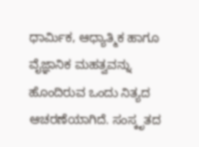ಧಾರ್ಮಿಕ, ಆಧ್ಯಾತ್ಮಿಕ ಹಾಗೂ ವೈಜ್ಞಾನಿಕ ಮಹತ್ವವನ್ನು ಹೊಂದಿರುವ ಒಂದು ನಿತ್ಯದ ಆಚರಣೆಯಾಗಿದೆ. ಸಂಸ್ಕೃತದ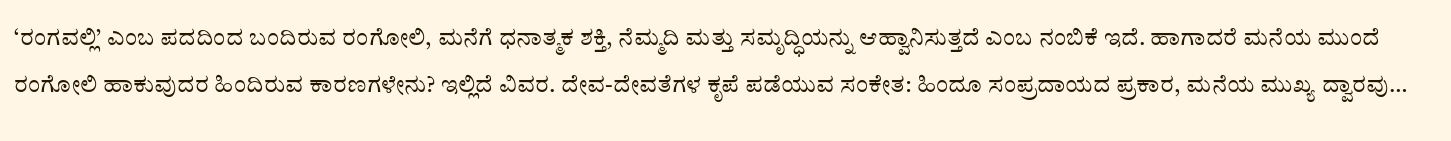‘ರಂಗವಲ್ಲಿ’ ಎಂಬ ಪದದಿಂದ ಬಂದಿರುವ ರಂಗೋಲಿ, ಮನೆಗೆ ಧನಾತ್ಮಕ ಶಕ್ತಿ, ನೆಮ್ಮದಿ ಮತ್ತು ಸಮೃದ್ಧಿಯನ್ನು ಆಹ್ವಾನಿಸುತ್ತದೆ ಎಂಬ ನಂಬಿಕೆ ಇದೆ. ಹಾಗಾದರೆ ಮನೆಯ ಮುಂದೆ ರಂಗೋಲಿ ಹಾಕುವುದರ ಹಿಂದಿರುವ ಕಾರಣಗಳೇನು? ಇಲ್ಲಿದೆ ವಿವರ. ದೇವ-ದೇವತೆಗಳ ಕೃಪೆ ಪಡೆಯುವ ಸಂಕೇತ: ಹಿಂದೂ ಸಂಪ್ರದಾಯದ ಪ್ರಕಾರ, ಮನೆಯ ಮುಖ್ಯ ದ್ವಾರವು…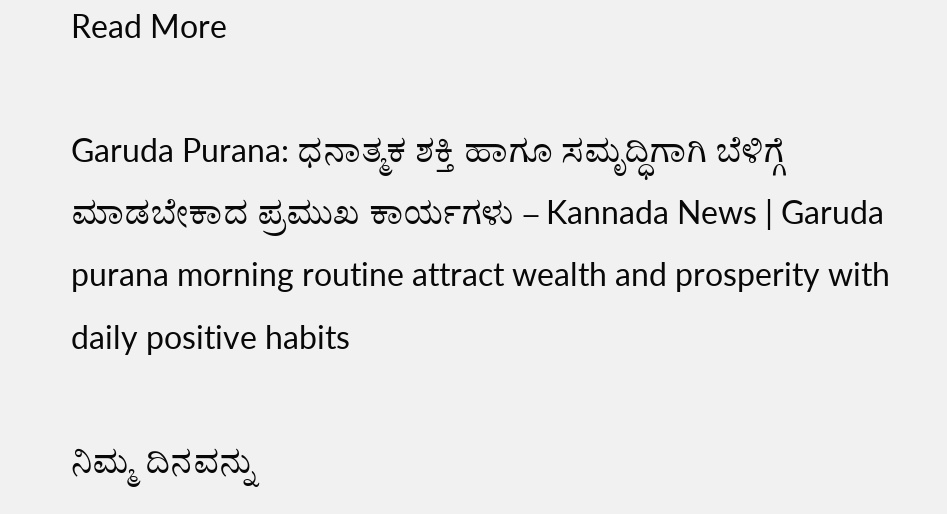Read More

Garuda Purana: ಧನಾತ್ಮಕ ಶಕ್ತಿ ಹಾಗೂ ಸಮೃದ್ಧಿಗಾಗಿ ಬೆಳಿಗ್ಗೆ ಮಾಡಬೇಕಾದ ಪ್ರಮುಖ ಕಾರ್ಯಗಳು – Kannada News | Garuda purana morning routine attract wealth and prosperity with daily positive habits

ನಿಮ್ಮ ದಿನವನ್ನು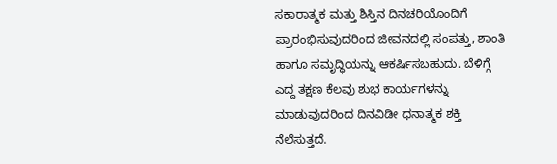ಸಕಾರಾತ್ಮಕ ಮತ್ತು ಶಿಸ್ತಿನ ದಿನಚರಿಯೊಂದಿಗೆ ಪ್ರಾರಂಭಿಸುವುದರಿಂದ ಜೀವನದಲ್ಲಿ ಸಂಪತ್ತು, ಶಾಂತಿ ಹಾಗೂ ಸಮೃದ್ಧಿಯನ್ನು ಆಕರ್ಷಿಸಬಹುದು. ಬೆಳಿಗ್ಗೆ ಎದ್ದ ತಕ್ಷಣ ಕೆಲವು ಶುಭ ಕಾರ್ಯಗಳನ್ನು ಮಾಡುವುದರಿಂದ ದಿನವಿಡೀ ಧನಾತ್ಮಕ ಶಕ್ತಿ ನೆಲೆಸುತ್ತದೆ.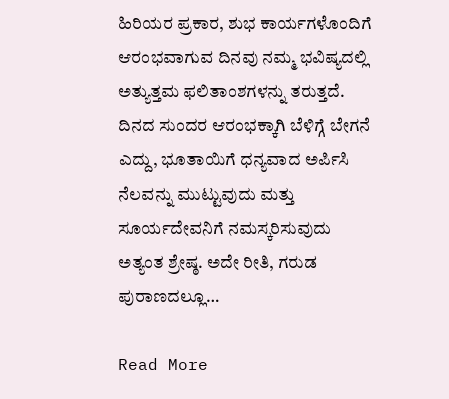ಹಿರಿಯರ ಪ್ರಕಾರ, ಶುಭ ಕಾರ್ಯಗಳೊಂದಿಗೆ ಆರಂಭವಾಗುವ ದಿನವು ನಮ್ಮ ಭವಿಷ್ಯದಲ್ಲಿ ಅತ್ಯುತ್ತಮ ಫಲಿತಾಂಶಗಳನ್ನು ತರುತ್ತದೆ. ದಿನದ ಸುಂದರ ಆರಂಭಕ್ಕಾಗಿ ಬೆಳಿಗ್ಗೆ ಬೇಗನೆ ಎದ್ದು, ಭೂತಾಯಿಗೆ ಧನ್ಯವಾದ ಅರ್ಪಿಸಿ ನೆಲವನ್ನು ಮುಟ್ಟುವುದು ಮತ್ತು ಸೂರ್ಯದೇವನಿಗೆ ನಮಸ್ಕರಿಸುವುದು ಅತ್ಯಂತ ಶ್ರೇಷ್ಠ. ಅದೇ ರೀತಿ, ಗರುಡ ಪುರಾಣದಲ್ಲೂ…

Read More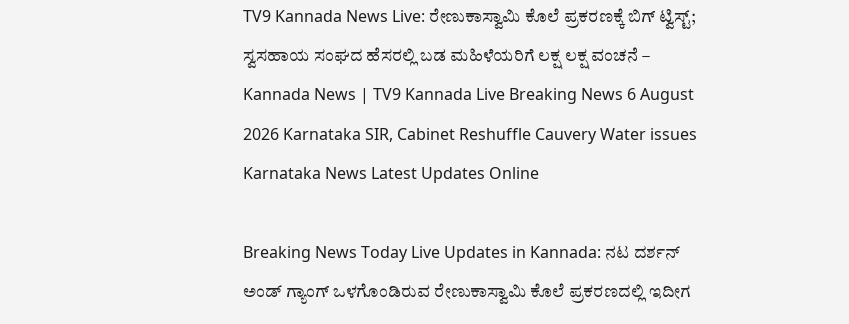TV9 Kannada News Live: ರೇಣುಕಾಸ್ವಾಮಿ ಕೊಲೆ ಪ್ರಕರಣಕ್ಕೆ ಬಿಗ್ ಟ್ವಿಸ್ಟ್; ಸ್ವಸಹಾಯ ಸಂಘದ ಹೆಸರಲ್ಲಿ ಬಡ ಮಹಿಳೆಯರಿಗೆ ಲಕ್ಷ ಲಕ್ಷ ವಂಚನೆ – Kannada News | TV9 Kannada Live Breaking News 6 August 2026 Karnataka SIR, Cabinet Reshuffle Cauvery Water issues Karnataka News Latest Updates Online

Breaking News Today Live Updates in Kannada: ನಟ ದರ್ಶನ್ ಅಂಡ್ ಗ್ಯಾಂಗ್ ಒಳಗೊಂಡಿರುವ ರೇಣುಕಾಸ್ವಾಮಿ ಕೊಲೆ ಪ್ರಕರಣದಲ್ಲಿ ಇದೀಗ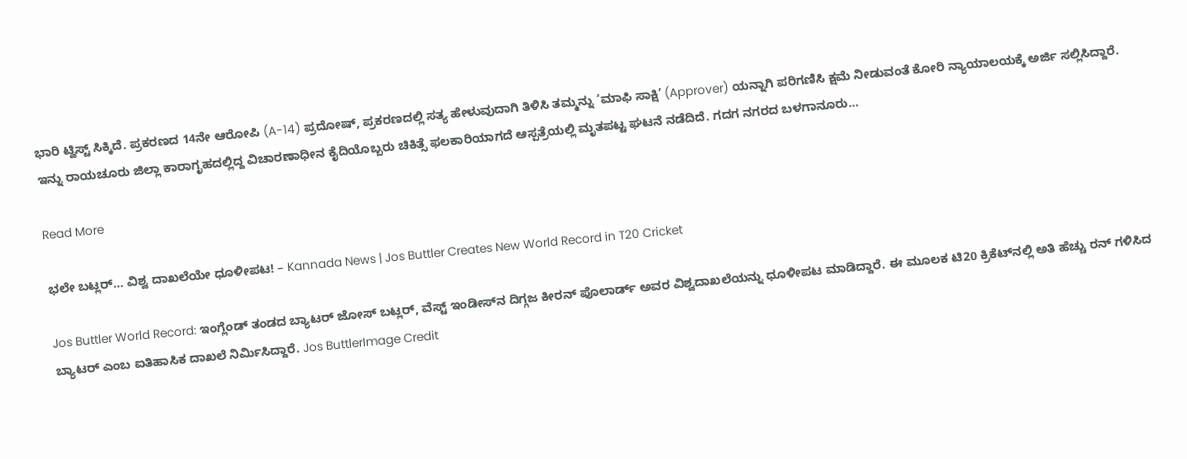ಭಾರಿ ಟ್ವಿಸ್ಟ್ ಸಿಕ್ಕಿದೆ. ಪ್ರಕರಣದ 14ನೇ ಆರೋಪಿ (A-14) ಪ್ರದೋಷ್, ಪ್ರಕರಣದಲ್ಲಿ ಸತ್ಯ ಹೇಳುವುದಾಗಿ ತಿಳಿಸಿ ತಮ್ಮನ್ನು ‘ಮಾಫಿ ಸಾಕ್ಷಿ’ (Approver) ಯನ್ನಾಗಿ ಪರಿಗಣಿಸಿ ಕ್ಷಮೆ ನೀಡುವಂತೆ ಕೋರಿ ನ್ಯಾಯಾಲಯಕ್ಕೆ ಅರ್ಜಿ ಸಲ್ಲಿಸಿದ್ದಾರೆ. ಇನ್ನು ರಾಯಚೂರು ಜಿಲ್ಲಾ ಕಾರಾಗೃಹದಲ್ಲಿದ್ದ ವಿಚಾರಣಾಧೀನ ಕೈದಿಯೊಬ್ಬರು ಚಿಕಿತ್ಸೆ ಫಲಕಾರಿಯಾಗದೆ ಆಸ್ಪತ್ರೆಯಲ್ಲಿ ಮೃತಪಟ್ಟ ಘಟನೆ ನಡೆದಿದೆ. ಗದಗ ನಗರದ ಬಳಗಾನೂರು…

Read More

ಭಲೇ ಬಟ್ಲರ್… ವಿಶ್ವ ದಾಖಲೆಯೇ ಧೂಳೀಪಟ! – Kannada News | Jos Buttler Creates New World Record in T20 Cricket

Jos Buttler World Record: ಇಂಗ್ಲೆಂಡ್ ತಂಡದ ಬ್ಯಾಟರ್ ಜೋಸ್ ಬಟ್ಲರ್, ವೆಸ್ಟ್ ಇಂಡೀಸ್‌ನ ದಿಗ್ಗಜ ಕೀರನ್ ಪೊಲಾರ್ಡ್ ಅವರ ವಿಶ್ವದಾಖಲೆಯನ್ನು ಧೂಳೀಪಟ ಮಾಡಿದ್ದಾರೆ. ಈ ಮೂಲಕ ಟಿ20 ಕ್ರಿಕೆಟ್‌ನಲ್ಲಿ ಅತಿ ಹೆಚ್ಚು ರನ್ ಗಳಿಸಿದ ಬ್ಯಾಟರ್ ಎಂಬ ಐತಿಹಾಸಿಕ ದಾಖಲೆ ನಿರ್ಮಿಸಿದ್ದಾರೆ. Jos ButtlerImage Credit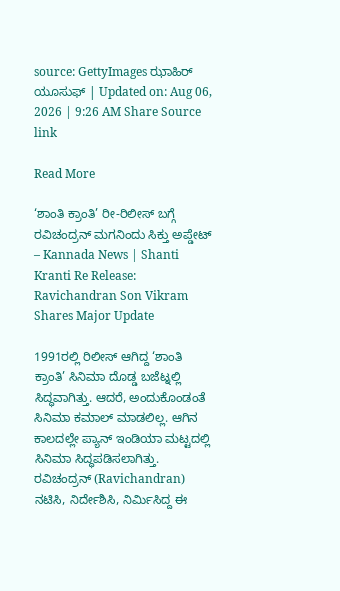source: GettyImages ಝಾಹಿರ್ ಯೂಸುಫ್ | Updated on: Aug 06, 2026 | 9:26 AM Share Source link

Read More

‘ಶಾಂತಿ ಕ್ರಾಂತಿ’ ರೀ-ರಿಲೀಸ್ ಬಗ್ಗೆ ರವಿಚಂದ್ರನ್ ಮಗನಿಂದು ಸಿಕ್ತು ಅಪ್ಡೇಟ್ – Kannada News | Shanti Kranti Re Release: Ravichandran Son Vikram Shares Major Update

1991ರಲ್ಲಿ ರಿಲೀಸ್ ಆಗಿದ್ದ ‘ಶಾಂತಿ ಕ್ರಾಂತಿ’ ಸಿನಿಮಾ ದೊಡ್ಡ ಬಜೆಟ್ನಲ್ಲಿ ಸಿದ್ಧವಾಗಿತ್ತು. ಆದರೆ, ಅಂದುಕೊಂಡಂತೆ ಸಿನಿಮಾ ಕಮಾಲ್ ಮಾಡಲಿಲ್ಲ. ಆಗಿನ ಕಾಲದಲ್ಲೇ ಪ್ಯಾನ್ ಇಂಡಿಯಾ ಮಟ್ಟದಲ್ಲಿ ಸಿನಿಮಾ ಸಿದ್ಧಪಡಿಸಲಾಗಿತ್ತು. ರವಿಚಂದ್ರನ್ (Ravichandran) ನಟಿಸಿ, ನಿರ್ದೇಶಿಸಿ, ನಿರ್ಮಿಸಿದ್ದ ಈ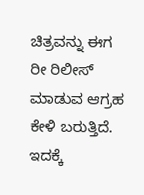ಚಿತ್ರವನ್ನು ಈಗ ರೀ ರಿಲೀಸ್ ಮಾಡುವ ಆಗ್ರಹ ಕೇಳಿ ಬರುತ್ತಿದೆ. ಇದಕ್ಕೆ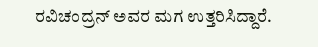ರವಿಚಂದ್ರನ್ ಅವರ ಮಗ ಉತ್ತರಿಸಿದ್ದಾರೆ.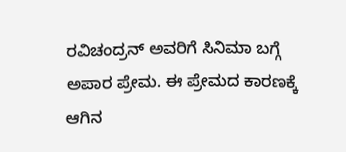ರವಿಚಂದ್ರನ್ ಅವರಿಗೆ ಸಿನಿಮಾ ಬಗ್ಗೆ ಅಪಾರ ಪ್ರೇಮ. ಈ ಪ್ರೇಮದ ಕಾರಣಕ್ಕೆ ಆಗಿನ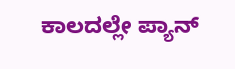ಕಾಲದಲ್ಲೇ ಪ್ಯಾನ್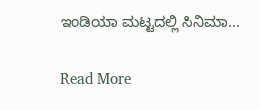ಇಂಡಿಯಾ ಮಟ್ಟದಲ್ಲಿ ಸಿನಿಮಾ…

Read More